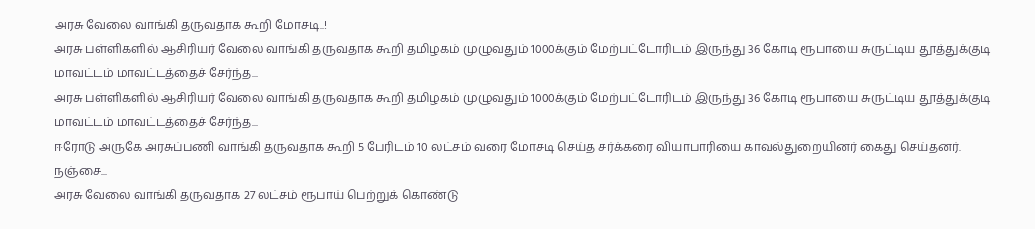அரசு வேலை வாங்கி தருவதாக கூறி மோசடி..!
அரசு பள்ளிகளில் ஆசிரியர் வேலை வாங்கி தருவதாக கூறி தமிழகம் முழுவதும் 1000க்கும் மேற்பட்டோரிடம் இருந்து 36 கோடி ரூபாயை சுருட்டிய தூத்துக்குடி மாவட்டம் மாவட்டத்தைச் சேர்ந்த...
அரசு பள்ளிகளில் ஆசிரியர் வேலை வாங்கி தருவதாக கூறி தமிழகம் முழுவதும் 1000க்கும் மேற்பட்டோரிடம் இருந்து 36 கோடி ரூபாயை சுருட்டிய தூத்துக்குடி மாவட்டம் மாவட்டத்தைச் சேர்ந்த...
ஈரோடு அருகே அரசுப்பணி வாங்கி தருவதாக கூறி 5 பேரிடம் 10 லட்சம் வரை மோசடி செய்த சர்க்கரை வியாபாரியை காவல்துறையினர் கைது செய்தனர். நஞ்சை...
அரசு வேலை வாங்கி தருவதாக 27 லட்சம் ரூபாய் பெற்றுக் கொண்டு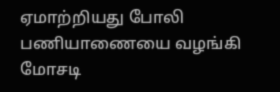ஏமாற்றியது போலி பணியாணையை வழங்கி மோசடி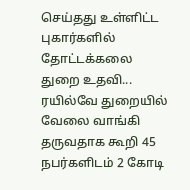செய்தது உள்ளிட்ட புகார்களில் தோட்டக்கலை துறை உதவி...
ரயில்வே துறையில் வேலை வாங்கி தருவதாக கூறி 45 நபர்களிடம் 2 கோடி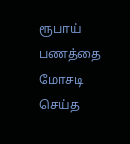ரூபாய் பணத்தை மோசடி செய்த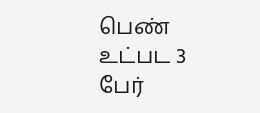பெண் உட்பட 3 பேர்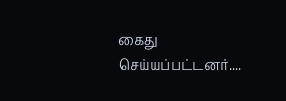கைது செய்யப்பட்டனர்....